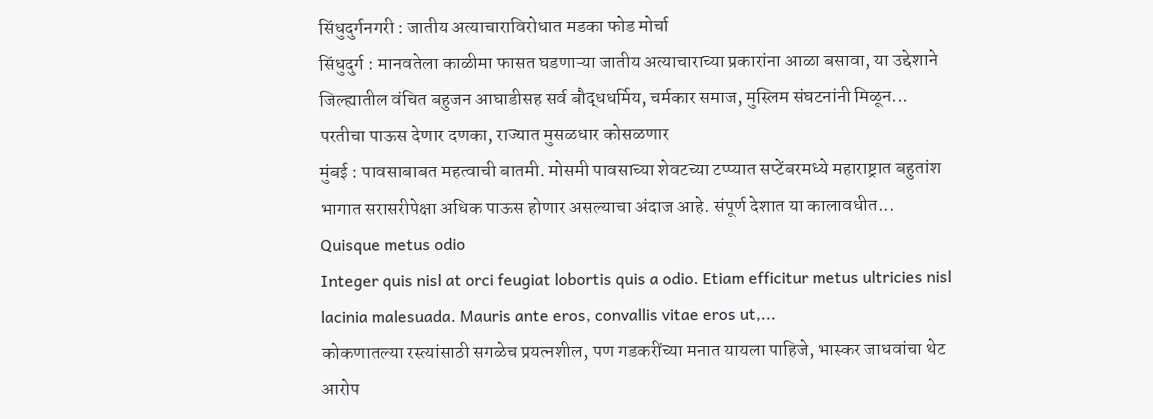सिंधुदुर्गनगरी : जातीय अत्याचाराविरोधात मडका फोड मोर्चा
सिंधुदुर्ग : मानवतेला काळीमा फासत घडणाऱ्या जातीय अत्याचाराच्या प्रकारांना आळा बसावा, या उद्देशाने जिल्ह्यातील वंचित बहुजन आघाडीसह सर्व बौद्धधर्मिय, चर्मकार समाज, मुस्लिम संघटनांनी मिळून...
परतीचा पाऊस देणार दणका, राज्यात मुसळधार कोसळणार
मुंबई : पावसाबाबत महत्वाची बातमी. मोसमी पावसाच्या शेवटच्या टप्प्यात सप्टेंबरमध्ये महाराष्ट्रात बहुतांश भागात सरासरीपेक्षा अधिक पाऊस होणार असल्याचा अंदाज आहे. संपूर्ण देशात या कालावधीत...
Quisque metus odio
Integer quis nisl at orci feugiat lobortis quis a odio. Etiam efficitur metus ultricies nisl lacinia malesuada. Mauris ante eros, convallis vitae eros ut,...
कोकणातल्या रस्त्यांसाठी सगळेच प्रयत्नशील, पण गडकरींच्या मनात यायला पाहिजे, भास्कर जाधवांचा थेट आरोप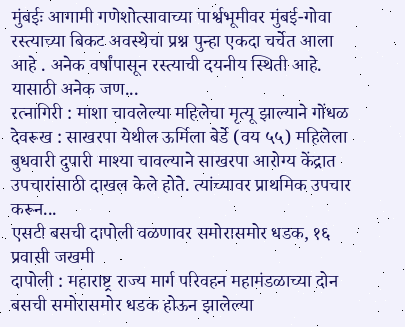मुंबईः आगामी गणेशोत्सावाच्या पार्श्वभूमीवर मुंबई-गोवा रस्त्याच्या बिकट अवस्थेचा प्रश्न पुन्हा एकदा चर्चेत आला आहे . अनेक वर्षांपासून रस्त्याची दयनीय स्थिती आहे. यासाठी अनेक जण...
रत्नागिरी : माशा चावलेल्या महिलेचा मृत्यू झाल्याने गोंधळ
देवरूख : साखरपा येथील ऊर्मिला बेर्डे (वय ५५) महिलेला बुधवारी दुपारी माश्या चावल्याने साखरपा आरोग्य केंद्रात उपचारांसाठी दाखल केले होते. त्यांच्यावर प्राथमिक उपचार करून...
एसटी बसची दापोली वळणावर समोरासमोर धडक, १६ प्रवासी जखमी
दापोली : महाराष्ट्र राज्य मार्ग परिवहन महामंडळाच्या दोन बसची समोरासमोर धडक होऊन झालेल्या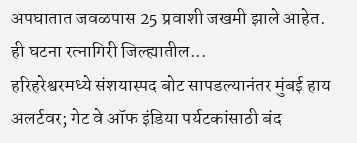अपघातात जवळपास 25 प्रवाशी जखमी झाले आहेत. ही घटना रत्नागिरी जिल्ह्यातील...
हरिहरेश्वरमध्ये संशयास्पद बोट सापडल्यानंतर मुंबई हाय अलर्टवर; गेट वे ऑफ इंडिया पर्यटकांसाठी बंद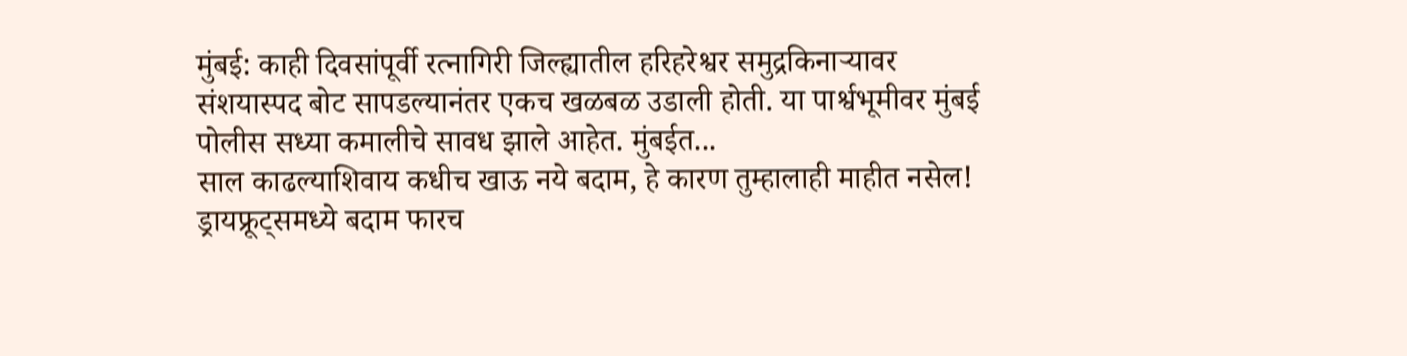मुंबई: काही दिवसांपूर्वी रत्नागिरी जिल्ह्यातील हरिहरेश्वर समुद्रकिनाऱ्यावर संशयास्पद बोट सापडल्यानंतर एकच खळबळ उडाली होती. या पार्श्वभूमीवर मुंबई पोलीस सध्या कमालीचे सावध झाले आहेत. मुंबईत...
साल काढल्याशिवाय कधीच खाऊ नये बदाम, हे कारण तुम्हालाही माहीत नसेल!
ड्रायफ्रूट्समध्ये बदाम फारच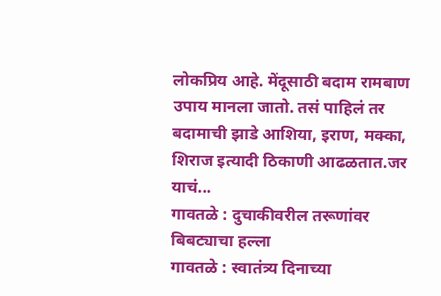लोकप्रिय आहे. मेंदूसाठी बदाम रामबाण उपाय मानला जातो. तसं पाहिलं तर बदामाची झाडे आशिया, इराण, मक्का, शिराज इत्यादी ठिकाणी आढळतात.जर याचं...
गावतळे : दुचाकीवरील तरूणांवर बिबट्याचा हल्ला
गावतळे : स्वातंत्र्य दिनाच्या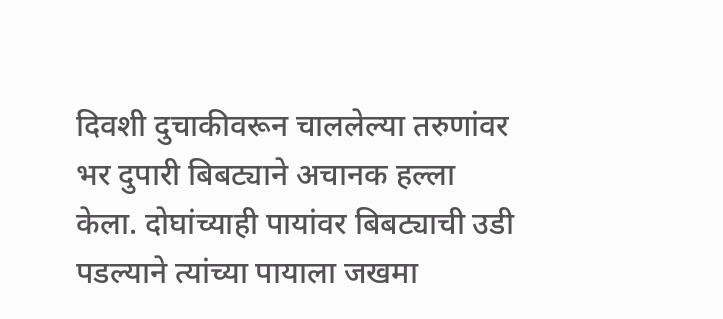दिवशी दुचाकीवरून चाललेल्या तरुणांवर भर दुपारी बिबट्याने अचानक हल्ला केला. दोघांच्याही पायांवर बिबट्याची उडी पडल्याने त्यांच्या पायाला जखमा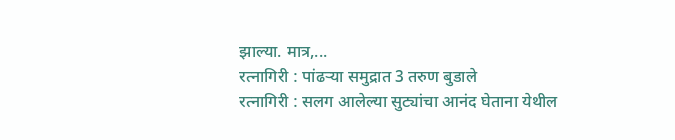झाल्या. मात्र,...
रत्नागिरी : पांढऱ्या समुद्रात 3 तरुण बुडाले
रत्नागिरी : सलग आलेल्या सुट्यांचा आनंद घेताना येथील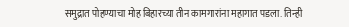समुद्रात पोहण्याचा मोह बिहारच्या तीन कामगारांना महागात पडला. तिन्ही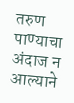तरुण पाण्याचा अंदाज न आल्याने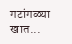गटांगळ्या खात...